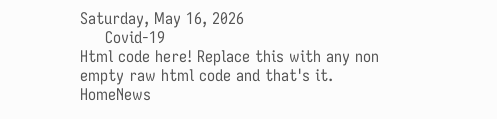Saturday, May 16, 2026
     Covid-19
Html code here! Replace this with any non empty raw html code and that's it.
HomeNews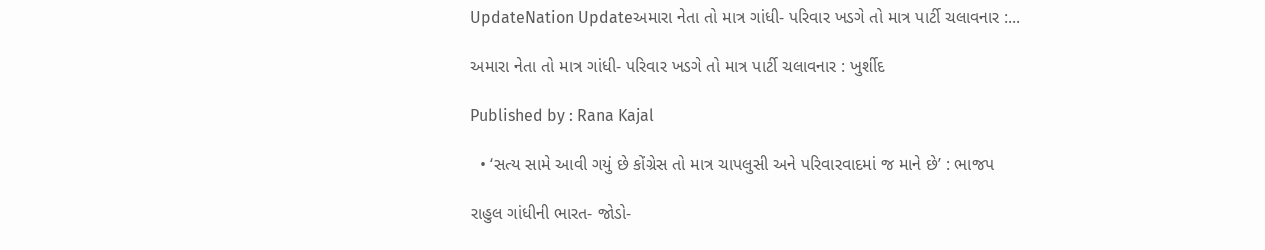UpdateNation Updateઅમારા નેતા તો માત્ર ગાંધી- પરિવાર ખડગે તો માત્ર પાર્ટી ચલાવનાર :...

અમારા નેતા તો માત્ર ગાંધી- પરિવાર ખડગે તો માત્ર પાર્ટી ચલાવનાર : ખુર્શીદ

Published by : Rana Kajal

  • ‘સત્ય સામે આવી ગયું છે કોંગ્રેસ તો માત્ર ચાપલુસી અને પરિવારવાદમાં જ માને છે’ : ભાજપ

રાહુલ ગાંધીની ભારત- જોડો-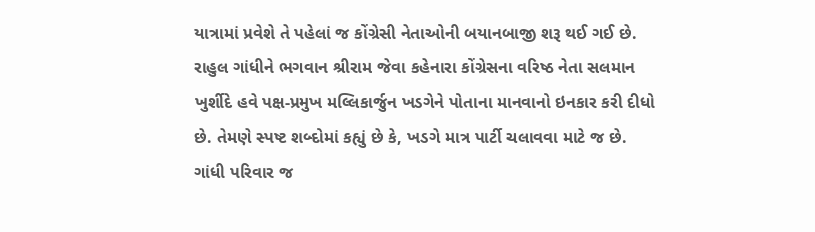યાત્રામાં પ્રવેશે તે પહેલાં જ કોંગ્રેસી નેતાઓની બયાનબાજી શરૂ થઈ ગઈ છે. રાહુલ ગાંધીને ભગવાન શ્રીરામ જેવા કહેનારા કોંગ્રેસના વરિષ્ઠ નેતા સલમાન ખુર્શીદે હવે પક્ષ-પ્રમુખ મલ્લિકાર્જુન ખડગેને પોતાના માનવાનો ઇનકાર કરી દીધો છે. તેમણે સ્પષ્ટ શબ્દોમાં કહ્યું છે કે, ખડગે માત્ર પાર્ટી ચલાવવા માટે જ છે. ગાંધી પરિવાર જ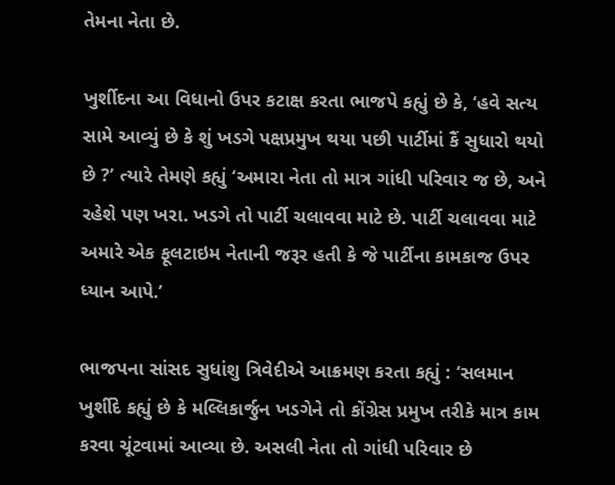તેમના નેતા છે.

ખુર્શીદના આ વિધાનો ઉપર કટાક્ષ કરતા ભાજપે કહ્યું છે કે, ‘હવે સત્ય સામે આવ્યું છે કે શું ખડગે પક્ષપ્રમુખ થયા પછી પાર્ટીમાં કૈં સુધારો થયો છે ?’ ત્યારે તેમણે કહ્યું ‘અમારા નેતા તો માત્ર ગાંધી પરિવાર જ છે, અને રહેશે પણ ખરા. ખડગે તો પાર્ટી ચલાવવા માટે છે. પાર્ટી ચલાવવા માટે અમારે એક ફૂલટાઇમ નેતાની જરૂર હતી કે જે પાર્ટીના કામકાજ ઉપર ધ્યાન આપે.’

ભાજપના સાંસદ સુધાંશુ ત્રિવેદીએ આક્રમણ કરતા કહ્યું : ‘સલમાન ખુર્શીદે કહ્યું છે કે મલ્લિકાર્જુન ખડગેને તો કોંગ્રેસ પ્રમુખ તરીકે માત્ર કામ કરવા ચૂંટવામાં આવ્યા છે. અસલી નેતા તો ગાંધી પરિવાર છે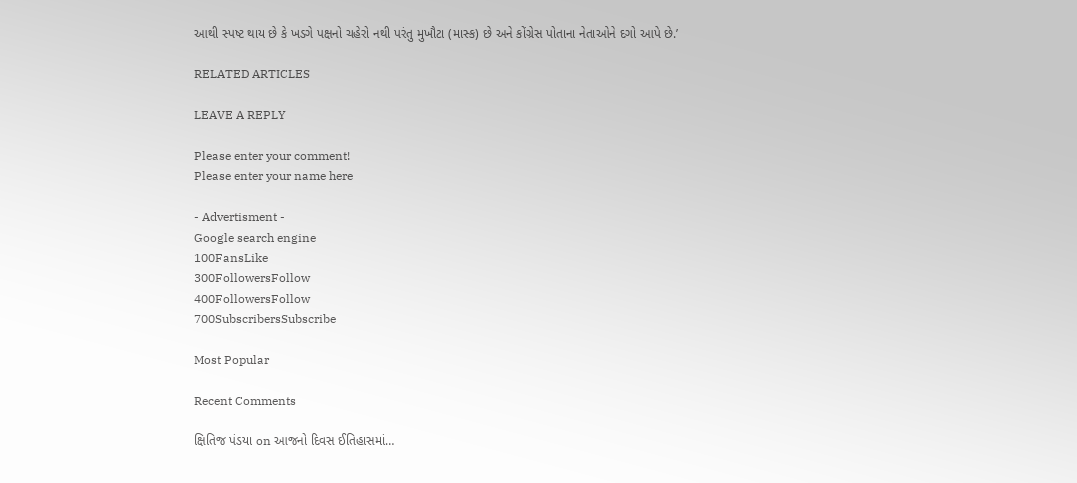આથી સ્પષ્ટ થાય છે કે ખડગે પક્ષનો ચહેરો નથી પરંતુ મુખૌટા (માસ્ક) છે અને કોંગ્રેસ પોતાના નેતાઓને દગો આપે છે.’

RELATED ARTICLES

LEAVE A REPLY

Please enter your comment!
Please enter your name here

- Advertisment -
Google search engine
100FansLike
300FollowersFollow
400FollowersFollow
700SubscribersSubscribe

Most Popular

Recent Comments

ક્ષિતિજ પંડયા on આજનો દિવસ ઈતિહાસમાં…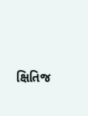ક્ષિતિજ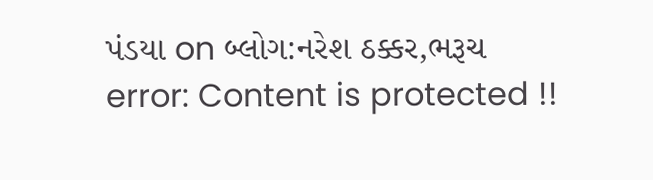પંડયા on બ્લોગ:નરેશ ઠક્કર,ભરૂચ
error: Content is protected !!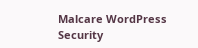Malcare WordPress Security